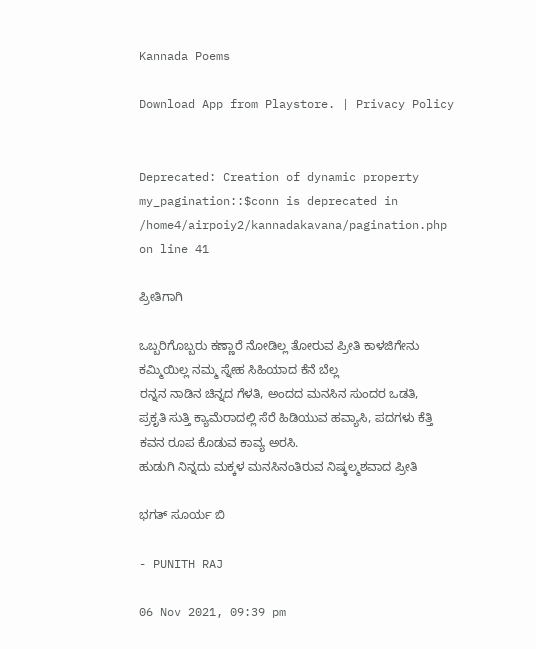Kannada Poems

Download App from Playstore. | Privacy Policy


Deprecated: Creation of dynamic property my_pagination::$conn is deprecated in /home4/airpoiy2/kannadakavana/pagination.php on line 41

ಪ್ರೀತಿಗಾಗಿ

ಒಬ್ಬರಿಗೊಬ್ಬರು ಕಣ್ಣಾರೆ ನೋಡಿಲ್ಲ ತೋರುವ ಪ್ರೀತಿ ಕಾಳಜಿಗೇನು ಕಮ್ಮಿಯಿಲ್ಲ ನಮ್ಮ ಸ್ನೇಹ ಸಿಹಿಯಾದ ಕೆನೆ ಬೆಲ್ಲ
ರನ್ನನ ನಾಡಿನ ಚಿನ್ನದ ಗೆಳತಿ, ಅಂದದ ಮನಸಿನ ಸುಂದರ ಒಡತಿ,
ಪ್ರಕೃತಿ ಸುತ್ತಿ ಕ್ಯಾಮೆರಾದಲ್ಲಿ ಸೆರೆ ಹಿಡಿಯುವ ಹವ್ಯಾಸಿ, ಪದಗಳು ಕೆತ್ತಿ ಕವನ ರೂಪ ಕೊಡುವ ಕಾವ್ಯ ಅರಸಿ.
ಹುಡುಗಿ ನಿನ್ನದು ಮಕ್ಕಳ ಮನಸಿನಂತಿರುವ ನಿಷ್ಕಲ್ಮಶವಾದ ಪ್ರೀತಿ

ಭಗತ್ ಸೂರ್ಯ ಬಿ

- PUNITH RAJ

06 Nov 2021, 09:39 pm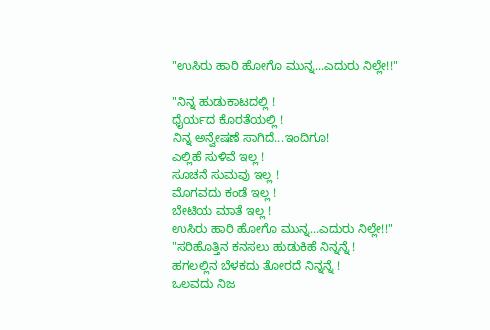"ಉಸಿರು ಹಾರಿ ಹೋಗೊ ಮುನ್ನ...ಎದುರು ನಿಲ್ಲೇ!!"

"ನಿನ್ನ ಹುಡುಕಾಟದಲ್ಲಿ !
ಧೈರ್ಯದ ಕೊರತೆಯಲ್ಲಿ !
ನಿನ್ನ ಅನ್ವೇಷಣೆ ಸಾಗಿದೆ...ಇಂದಿಗೂ!
ಎಲ್ಲಿಹೆ ಸುಳಿವೆ ಇಲ್ಲ !
ಸೂಚನೆ ಸುಮವು ಇಲ್ಲ !
ಮೊಗವದು ಕಂಡೆ ಇಲ್ಲ !
ಬೇಟಿಯ ಮಾತೆ ಇಲ್ಲ !
ಉಸಿರು ಹಾರಿ ಹೋಗೊ ಮುನ್ನ...ಎದುರು ನಿಲ್ಲೇ!!"
"ಸರಿಹೊತ್ತಿನ ಕನಸಲು ಹುಡುಕಿಹೆ ನಿನ್ನನ್ನೆ !
ಹಗಲಲ್ಲಿನ ಬೆಳಕದು ತೋರದೆ ನಿನ್ನನ್ನೆ !
ಒಲವದು ನಿಜ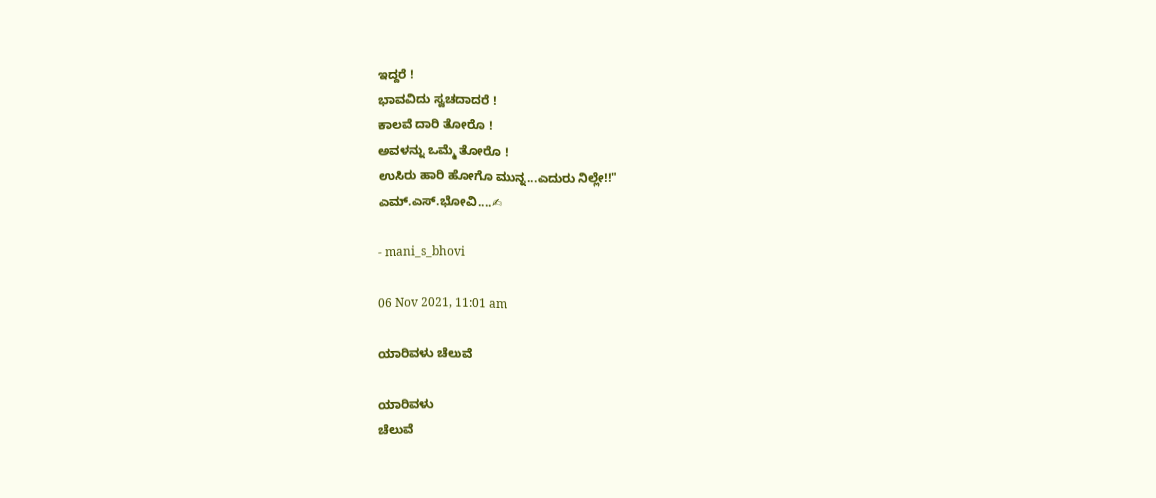ಇದ್ದರೆ !
ಭಾವವಿದು ಸ್ವಚದಾದರೆ !
ಕಾಲವೆ ದಾರಿ ತೋರೊ !
ಅವಳನ್ನು ಒಮ್ಮೆ ತೋರೊ !
ಉಸಿರು ಹಾರಿ ಹೋಗೊ ಮುನ್ನ...ಎದುರು ನಿಲ್ಲೇ!!"
ಎಮ್.ಎಸ್.ಭೋವಿ....✍

- mani_s_bhovi

06 Nov 2021, 11:01 am

ಯಾರಿವಳು ಚೆಲುವೆ

ಯಾರಿವಳು
ಚೆಲುವೆ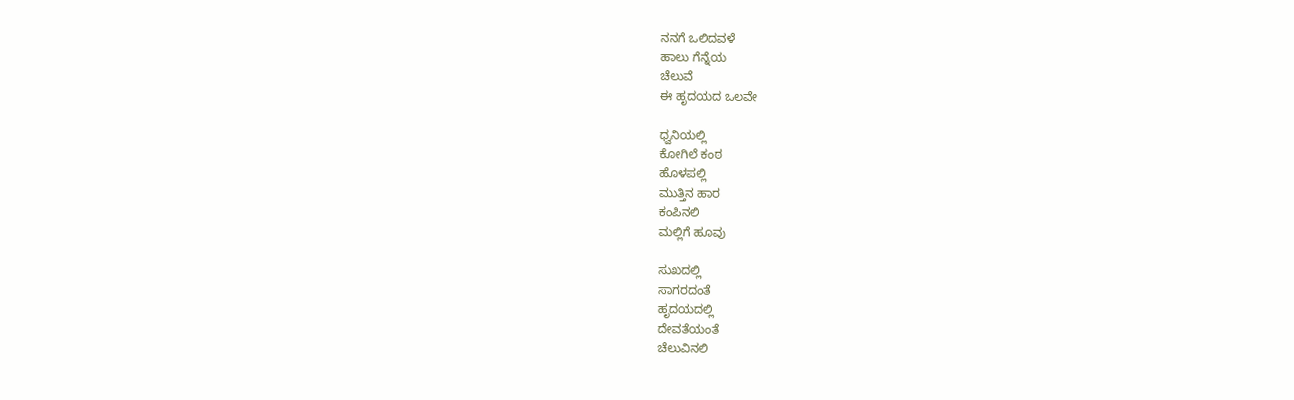ನನಗೆ ಒಲಿದವಳೆ
ಹಾಲು ಗೆನ್ನೆಯ
ಚೆಲುವೆ
ಈ ಹೃದಯದ ಒಲವೇ

ಧ್ವನಿಯಲ್ಲಿ
ಕೋಗಿಲೆ ಕಂಠ
ಹೊಳಪಲ್ಲಿ
ಮುತ್ತಿನ ಹಾರ
ಕಂಪಿನಲಿ
ಮಲ್ಲಿಗೆ ಹೂವು

ಸುಖದಲ್ಲಿ
ಸಾಗರದಂತೆ
ಹೃದಯದಲ್ಲಿ
ದೇವತೆಯಂತೆ
ಚೆಲುವಿನಲಿ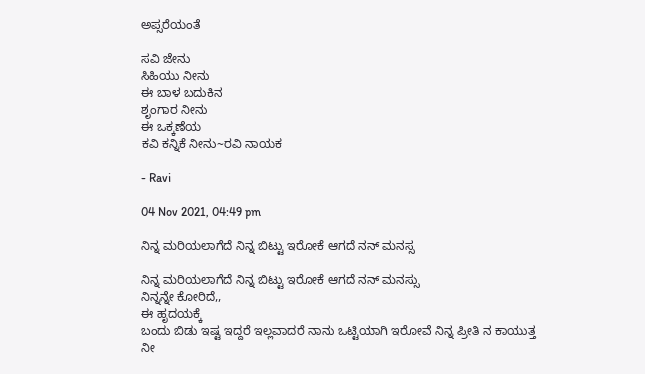ಅಪ್ಸರೆಯಂತೆ

ಸವಿ ಜೇನು
ಸಿಹಿಯು ನೀನು
ಈ ಬಾಳ ಬದುಕಿನ
ಶೃಂಗಾರ ನೀನು
ಈ ಒಕ್ಕಣೆಯ
ಕವಿ ಕನ್ನಿಕೆ ನೀನು~ರವಿ ನಾಯಕ

- Ravi

04 Nov 2021, 04:49 pm

ನಿನ್ನ ಮರಿಯಲಾಗೆದೆ ನಿನ್ನ ಬಿಟ್ಟು ಇರೋಕೆ ಆಗದೆ ನನ್ ಮನಸ್ಸ

ನಿನ್ನ ಮರಿಯಲಾಗೆದೆ ನಿನ್ನ ಬಿಟ್ಟು ಇರೋಕೆ ಆಗದೆ ನನ್ ಮನಸ್ಸು
ನಿನ್ನನ್ನೇ ಕೋರಿದೆ,,
ಈ ಹೃದಯಕ್ಕೆ
ಬಂದು ಬಿಡು ಇಷ್ಟ ಇದ್ದರೆ ಇಲ್ಲವಾದರೆ ನಾನು ಒಟ್ಟಿಯಾಗಿ ಇರೋವೆ ನಿನ್ನ ಪ್ರೀತಿ ನ ಕಾಯುತ್ತ ನೀ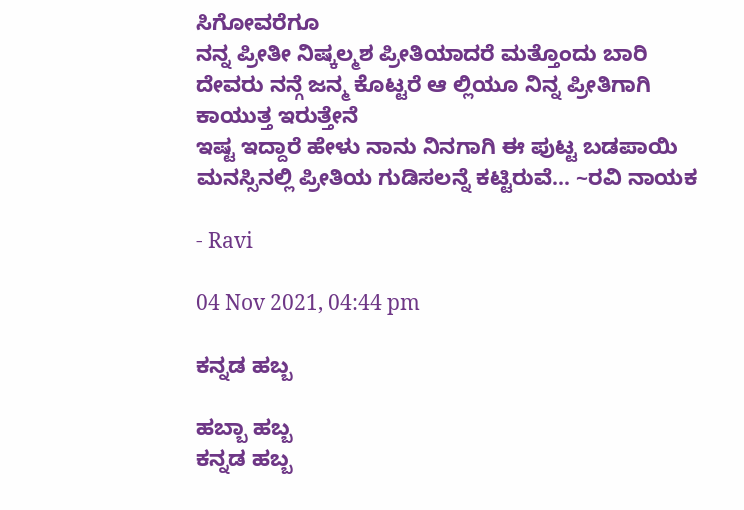ಸಿಗೋವರೆಗೂ
ನನ್ನ ಪ್ರೀತೀ ನಿಷ್ಕಲ್ಮಶ ಪ್ರೀತಿಯಾದರೆ ಮತ್ತೊಂದು ಬಾರಿ ದೇವರು ನನ್ಗೆ ಜನ್ಮ ಕೊಟ್ಟರೆ ಆ ಲ್ಲಿಯೂ ನಿನ್ನ ಪ್ರೀತಿಗಾಗಿ ಕಾಯುತ್ತ ಇರುತ್ತೇನೆ
ಇಷ್ಟ ಇದ್ದಾರೆ ಹೇಳು ನಾನು ನಿನಗಾಗಿ ಈ ಪುಟ್ಟ ಬಡಪಾಯಿ ಮನಸ್ಸಿನಲ್ಲಿ ಪ್ರೀತಿಯ ಗುಡಿಸಲನ್ನೆ ಕಟ್ಟಿರುವೆ... ~ರವಿ ನಾಯಕ

- Ravi

04 Nov 2021, 04:44 pm

ಕನ್ನಡ ಹಬ್ಬ

ಹಬ್ಬಾ ಹಬ್ಬ
ಕನ್ನಡ ಹಬ್ಬ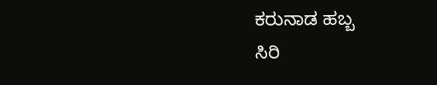ಕರುನಾಡ ಹಬ್ಬ
ಸಿರಿ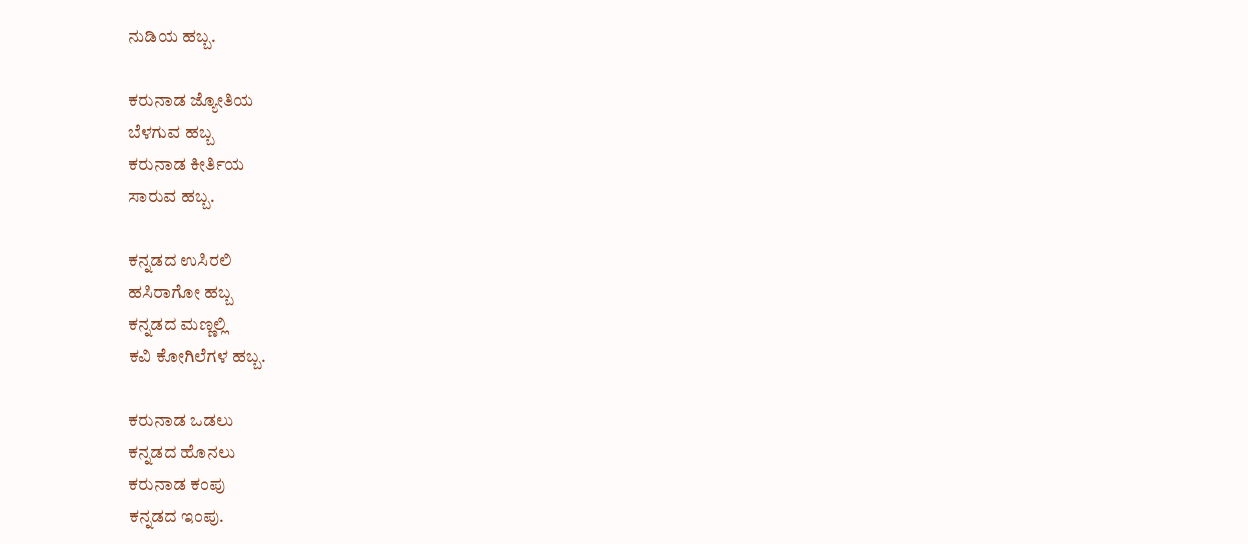ನುಡಿಯ ಹಬ್ಬ.

ಕರುನಾಡ ಜ್ಯೋತಿಯ
ಬೆಳಗುವ ಹಬ್ಬ
ಕರುನಾಡ ಕೀರ್ತಿಯ
ಸಾರುವ ಹಬ್ಬ.

ಕನ್ನಡದ ಉಸಿರಲಿ
ಹಸಿರಾಗೋ ಹಬ್ಬ
ಕನ್ನಡದ ಮಣ್ಣಲ್ಲಿ
ಕವಿ ಕೋಗಿಲೆಗಳ ಹಬ್ಬ.

ಕರುನಾಡ ಒಡಲು
ಕನ್ನಡದ ಹೊನಲು
ಕರುನಾಡ ಕಂಪು
ಕನ್ನಡದ ಇಂಪು.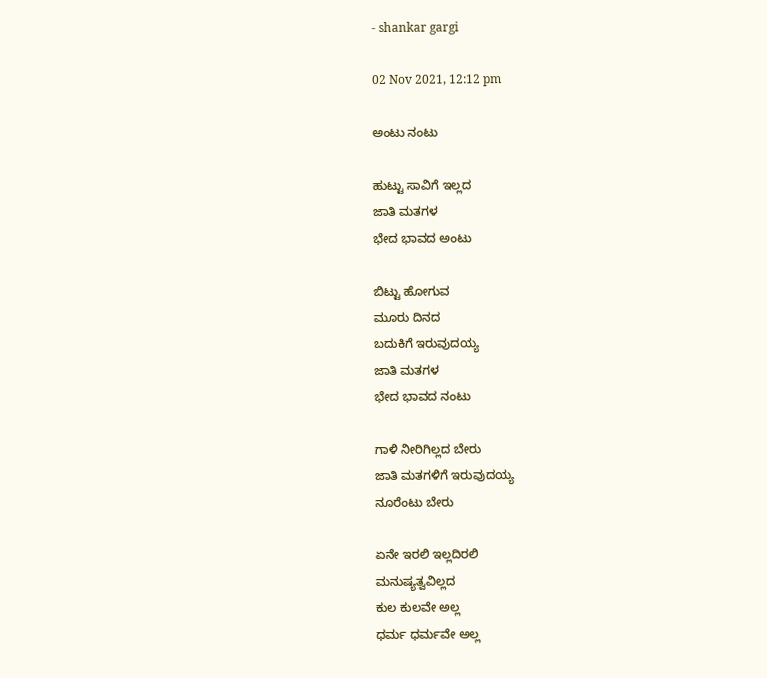- shankar gargi

02 Nov 2021, 12:12 pm

ಅಂಟು ನಂಟು

ಹುಟ್ಟು ಸಾವಿಗೆ ಇಲ್ಲದ
ಜಾತಿ ಮತಗಳ
ಭೇದ ಭಾವದ ಅಂಟು

ಬಿಟ್ಟು ಹೋಗುವ
ಮೂರು ದಿನದ
ಬದುಕಿಗೆ ಇರುವುದಯ್ಯ
ಜಾತಿ ಮತಗಳ
ಭೇದ ಭಾವದ ನಂಟು

ಗಾಳಿ ನೀರಿಗಿಲ್ಲದ ಬೇರು
ಜಾತಿ ಮತಗಳಿಗೆ ಇರುವುದಯ್ಯ
ನೂರೆಂಟು ಬೇರು

ಏನೇ ಇರಲಿ ಇಲ್ಲದಿರಲಿ
ಮನುಷ್ಯತ್ವವಿಲ್ಲದ
ಕುಲ ಕುಲವೇ ಅಲ್ಲ
ಧರ್ಮ ಧರ್ಮವೇ ಅಲ್ಲ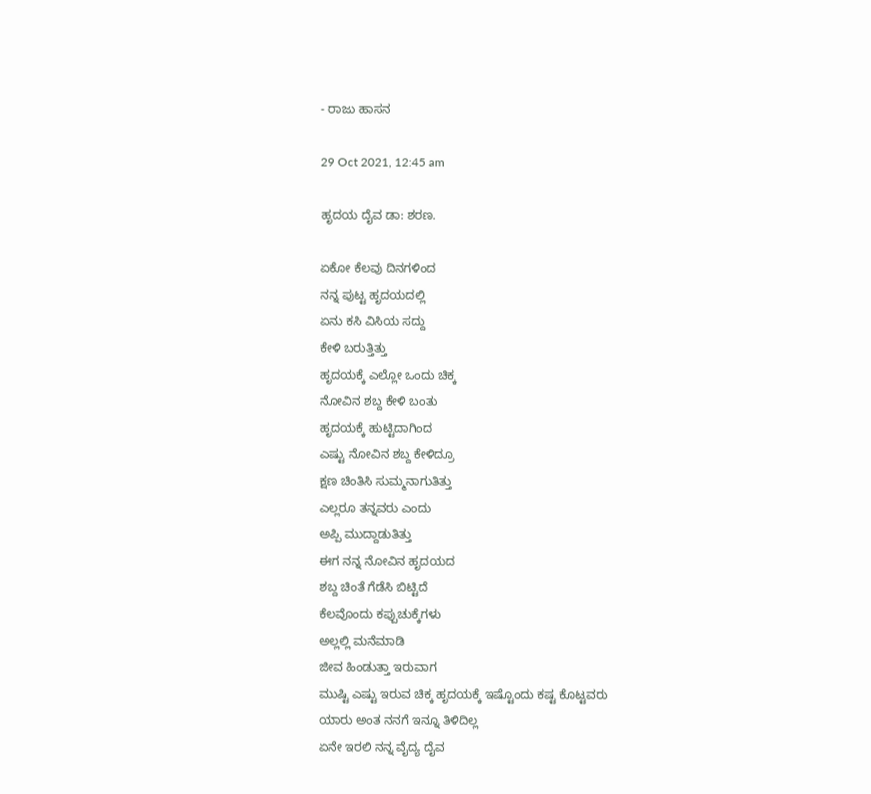- ರಾಜು ಹಾಸನ

29 Oct 2021, 12:45 am

ಹೃದಯ ದೈವ ಡಾ: ಶರಣ.

ಏಕೋ ಕೆಲವು ದಿನಗಳಿಂದ
ನನ್ನ ಪುಟ್ಟ ಹೃದಯದಲ್ಲಿ
ಏನು ಕಸಿ ವಿಸಿಯ ಸದ್ದು
ಕೇಳಿ ಬರುತ್ತಿತ್ತು
ಹೃದಯಕ್ಕೆ ಎಲ್ಲೋ ಒಂದು ಚಿಕ್ಕ
ನೋವಿನ ಶಬ್ದ ಕೇಳಿ ಬಂತು
ಹೃದಯಕ್ಕೆ ಹುಟ್ಟಿದಾಗಿಂದ
ಎಷ್ಟು ನೋವಿನ ಶಬ್ದ ಕೇಳಿದ್ರೂ
ಕ್ಷಣ ಚಿಂತಿಸಿ ಸುಮ್ಮನಾಗುತಿತ್ತು
ಎಲ್ಲರೂ ತನ್ನವರು ಎಂದು
ಅಪ್ಪಿ ಮುದ್ದಾಡುತಿತ್ತು
ಈಗ ನನ್ನ ನೋವಿನ ಹೃದಯದ
ಶಬ್ದ ಚಿಂತೆ ಗೆಡೆಸಿ ಬಿಟ್ಟಿದೆ
ಕೆಲವೊಂದು ಕಪ್ಪುಚುಕ್ಕೆಗಳು
ಅಲ್ಲಲ್ಲಿ ಮನೆಮಾಡಿ
ಜೀವ ಹಿಂಡುತ್ತಾ ಇರುವಾಗ
ಮುಷ್ಟಿ ಎಷ್ಟು ಇರುವ ಚಿಕ್ಕ ಹೃದಯಕ್ಕೆ ಇಷ್ಟೊಂದು ಕಷ್ಟ ಕೊಟ್ಟವರು
ಯಾರು ಅಂತ ನನಗೆ ಇನ್ನೂ ತಿಳಿದಿಲ್ಲ
ಏನೇ ಇರಲಿ ನನ್ನ ವೈದ್ಯ ದೈವ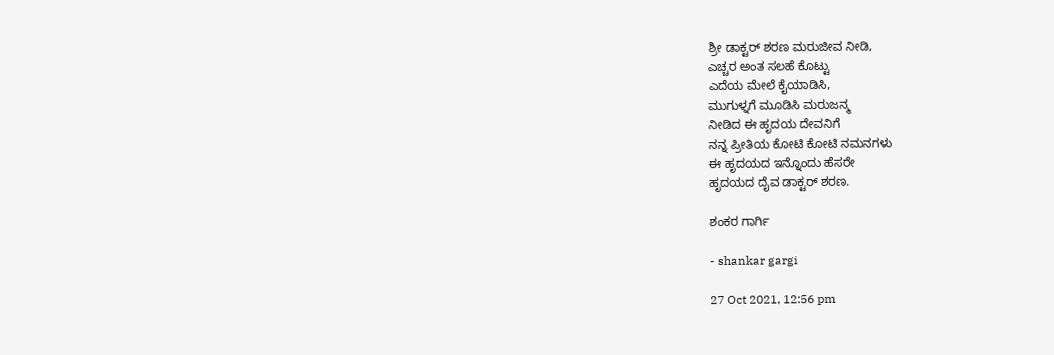ಶ್ರೀ ಡಾಕ್ಟರ್ ಶರಣ ಮರುಜೀವ ನೀಡಿ,
ಎಚ್ಚರ ಅಂತ ಸಲಹೆ ಕೊಟ್ಟು
ಎದೆಯ ಮೇಲೆ ಕೈಯಾಡಿಸಿ,
ಮುಗುಳ್ನಗೆ ಮೂಡಿಸಿ ಮರುಜನ್ಮ
ನೀಡಿದ ಈ ಹೃದಯ ದೇವನಿಗೆ
ನನ್ನ ಪ್ರೀತಿಯ ಕೋಟಿ ಕೋಟಿ ನಮನಗಳು
ಈ ಹೃದಯದ ಇನ್ನೊಂದು ಹೆಸರೇ
ಹೃದಯದ ದೈವ ಡಾಕ್ಟರ್ ಶರಣ.

ಶಂಕರ ಗಾರ್ಗಿ

- shankar gargi

27 Oct 2021, 12:56 pm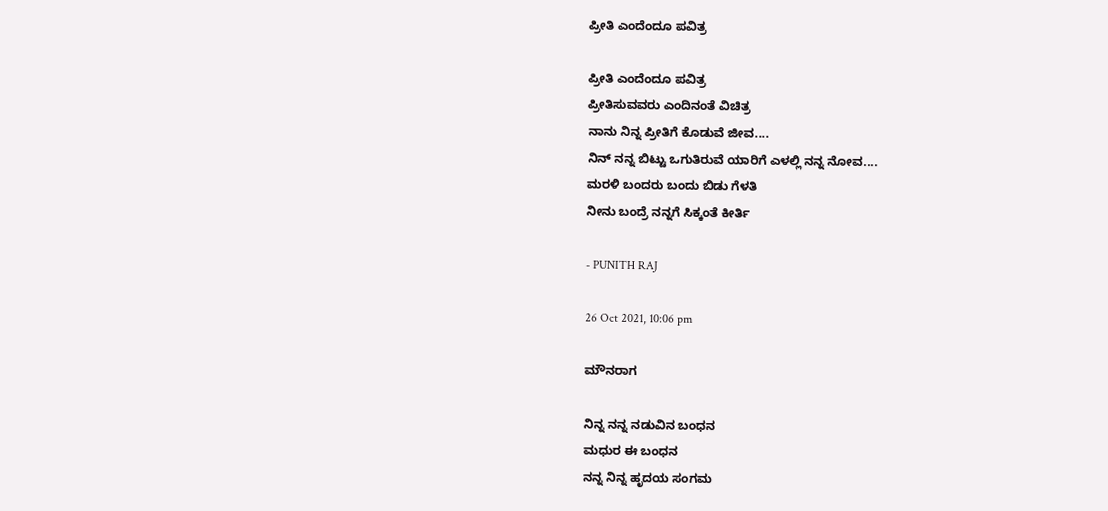ಪ್ರೀತಿ ಎಂದೆಂದೂ ಪವಿತ್ರ

ಪ್ರೀತಿ ಎಂದೆಂದೂ ಪವಿತ್ರ
ಪ್ರೀತಿಸುವವರು ಎಂದಿನಂತೆ ವಿಚಿತ್ರ
ನಾನು ನಿನ್ನ ಪ್ರೀತಿಗೆ ಕೊಡುವೆ ಜೀವ....
ನಿನ್ ನನ್ನ ಬಿಟ್ಟು ಒಗುತಿರುವೆ ಯಾರಿಗೆ ಎಳಲ್ಲಿ ನನ್ನ ನೋವ....
ಮರಳಿ ಬಂದರು ಬಂದು ಬಿಡು ಗೆಳತಿ
ನೀನು ಬಂದ್ರೆ ನನ್ನಗೆ ಸಿಕ್ಕಂತೆ ಕೀರ್ತಿ

- PUNITH RAJ

26 Oct 2021, 10:06 pm

ಮೌನರಾಗ

ನಿನ್ನ ನನ್ನ ನಡುವಿನ ಬಂಧನ
ಮಧುರ ಈ ಬಂಧನ
ನನ್ನ ನಿನ್ನ ಹೃದಯ ಸಂಗಮ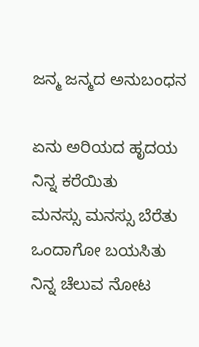ಜನ್ಮ ಜನ್ಮದ ಅನುಬಂಧನ

ಏನು ಅರಿಯದ ಹೃದಯ
ನಿನ್ನ ಕರೆಯಿತು
ಮನಸ್ಸು ಮನಸ್ಸು ಬೆರೆತು
ಒಂದಾಗೋ ಬಯಸಿತು
ನಿನ್ನ ಚೆಲುವ ನೋಟ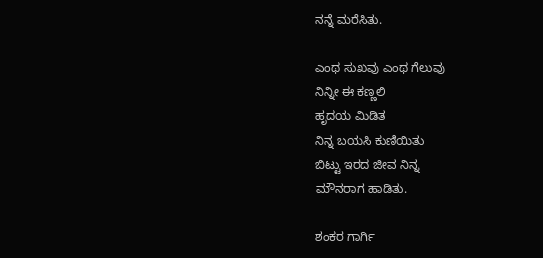ನನ್ನೆ ಮರೆಸಿತು.

ಎಂಥ ಸುಖವು ಎಂಥ ಗೆಲುವು
ನಿನ್ನೀ ಈ ಕಣ್ಣಲಿ
ಹೃದಯ ಮಿಡಿತ
ನಿನ್ನ ಬಯಸಿ ಕುಣಿಯಿತು
ಬಿಟ್ಟು ಇರದ ಜೀವ ನಿನ್ನ
ಮೌನರಾಗ ಹಾಡಿತು.

ಶಂಕರ ಗಾರ್ಗಿ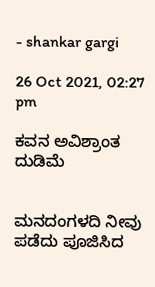- shankar gargi

26 Oct 2021, 02:27 pm

ಕವನ ಅವಿಶ್ರಾಂತ ದುಡಿಮೆ


ಮನದಂಗಳದಿ ನೀವು ಪಡೆದು ಪೂಜಿಸಿದ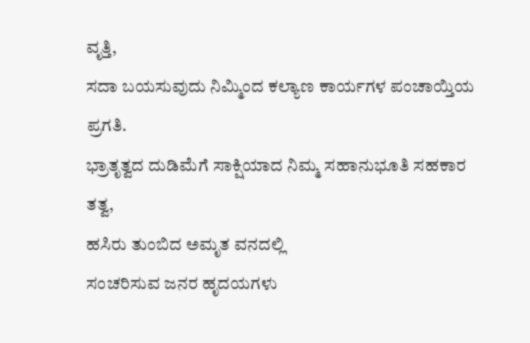ವೃತ್ತಿ,
ಸದಾ ಬಯಸುವುದು ನಿಮ್ಮಿಂದ ಕಲ್ಯಾಣ ಕಾರ್ಯಗಳ ಪಂಚಾಯ್ತಿಯ ಪ್ರಗತಿ.
ಭ್ರಾತೃತ್ವದ ದುಡಿಮೆಗೆ ಸಾಕ್ಷಿಯಾದ ನಿಮ್ಮ ಸಹಾನುಭೂತಿ ಸಹಕಾರ ತತ್ವ,
ಹಸಿರು ತುಂಬಿದ ಅಮೃತ ವನದಲ್ಲಿ
ಸಂಚರಿಸುವ ಜನರ ಹೃದಯಗಳು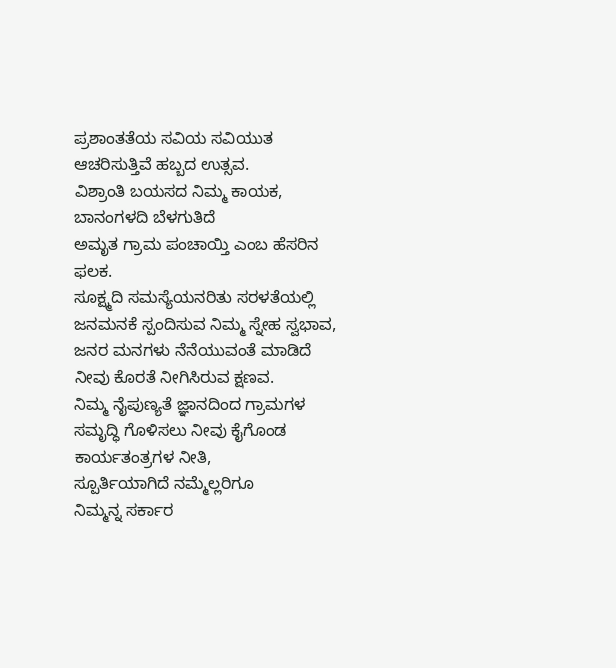ಪ್ರಶಾಂತತೆಯ ಸವಿಯ ಸವಿಯುತ
ಆಚರಿಸುತ್ತಿವೆ ಹಬ್ಬದ ಉತ್ಸವ.
ವಿಶ್ರಾಂತಿ ಬಯಸದ ನಿಮ್ಮ ಕಾಯಕ,
ಬಾನಂಗಳದಿ ಬೆಳಗುತಿದೆ
ಅಮೃತ ಗ್ರಾಮ ಪಂಚಾಯ್ತಿ ಎಂಬ ಹೆಸರಿನ ಫಲಕ.
ಸೂಕ್ಷ್ಮದಿ ಸಮಸ್ಯೆಯನರಿತು ಸರಳತೆಯಲ್ಲಿ ಜನಮನಕೆ ಸ್ಪಂದಿಸುವ ನಿಮ್ಮ ಸ್ನೇಹ ಸ್ವಭಾವ,
ಜನರ ಮನಗಳು ನೆನೆಯುವಂತೆ ಮಾಡಿದೆ ನೀವು ಕೊರತೆ ನೀಗಿಸಿರುವ ಕ್ಷಣವ.
ನಿಮ್ಮ ನೈಪುಣ್ಯತೆ ಜ್ಞಾನದಿಂದ ಗ್ರಾಮಗಳ ಸಮೃದ್ಧಿ ಗೊಳಿಸಲು ನೀವು ಕೈಗೊಂಡ ಕಾರ್ಯತಂತ್ರಗಳ ನೀತಿ,
ಸ್ಪೂರ್ತಿಯಾಗಿದೆ ನಮ್ಮೆಲ್ಲರಿಗೂ
ನಿಮ್ಮನ್ನ ಸರ್ಕಾರ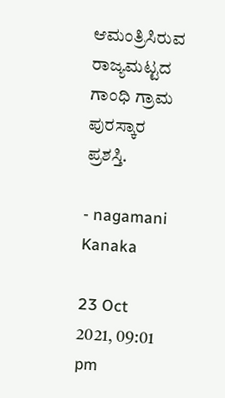ಆಮಂತ್ರಿಸಿರುವ ರಾಜ್ಯಮಟ್ಟದ ಗಾಂಧಿ ಗ್ರಾಮ ಪುರಸ್ಕಾರ ಪ್ರಶಸ್ತಿ.

- nagamani Kanaka

23 Oct 2021, 09:01 pm